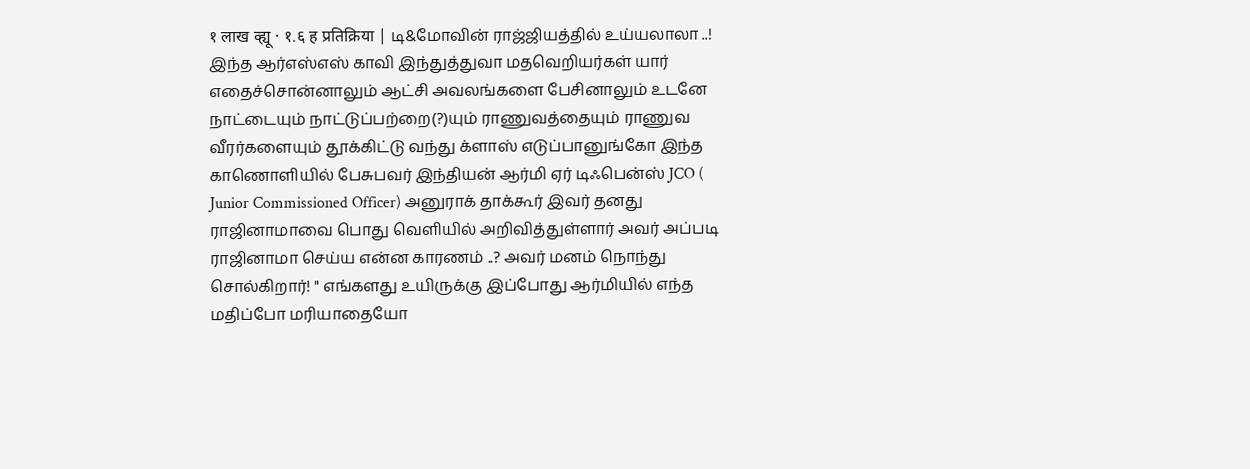१ लाख व्ह्यू · १.६ ह प्रतिक्रिया | டி&மோவின் ராஜ்ஜியத்தில் உய்யலாலா ..! இந்த ஆர்எஸ்எஸ் காவி இந்துத்துவா மதவெறியர்கள் யார் எதைச்சொன்னாலும் ஆட்சி அவலங்களை பேசினாலும் உடனே நாட்டையும் நாட்டுப்பற்றை(?)யும் ராணுவத்தையும் ராணுவ வீரர்களையும் தூக்கிட்டு வந்து க்ளாஸ் எடுப்பானுங்கோ இந்த காணொளியில் பேசுபவர் இந்தியன் ஆர்மி ஏர் டிஃபென்ஸ் JCO ( Junior Commissioned Officer) அனுராக் தாக்கூர் இவர் தனது ராஜினாமாவை பொது வெளியில் அறிவித்துள்ளார் அவர் அப்படி ராஜினாமா செய்ய என்ன காரணம் ..? அவர் மனம் நொந்து சொல்கிறார்! " எங்களது உயிருக்கு இப்போது ஆர்மியில் எந்த மதிப்போ மரியாதையோ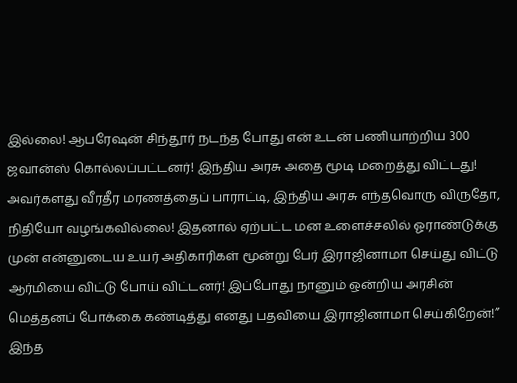இல்லை! ஆபரேஷன் சிந்தூர் நடந்த போது என் உடன் பணியாற்றிய 300 ஜவான்ஸ் கொல்லப்பட்டனர்! இந்திய அரசு அதை மூடி மறைத்து விட்டது! அவர்களது வீரதீர மரணத்தைப் பாராட்டி, இந்திய அரசு எந்தவொரு விருதோ, நிதியோ வழங்கவில்லை! இதனால் ஏற்பட்ட மன உளைச்சலில் ஓராண்டுக்கு முன் என்னுடைய உயர் அதிகாரிகள் மூன்று பேர் இராஜினாமா செய்து விட்டு ஆர்மியை விட்டு போய் விட்டனர்! இப்போது நானும் ஒன்றிய அரசின் மெத்தனப் போக்கை கண்டித்து எனது பதவியை இராஜினாமா செய்கிறேன்!” இந்த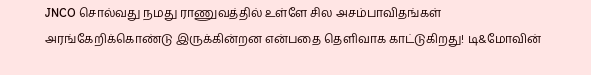JNCO சொல்வது நமது ராணுவத்தில் உள்ளே சில அசம்பாவிதங்கள் அரங்கேறிக்கொண்டு இருக்கின்றன என்பதை தெளிவாக காட்டுகிறது! டி&மோவின்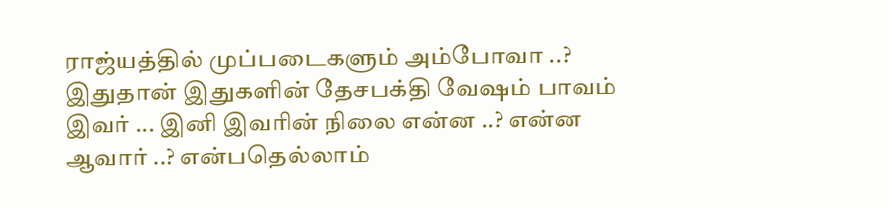ராஜ்யத்தில் முப்படைகளும் அம்போவா ..? இதுதான் இதுகளின் தேசபக்தி வேஷம் பாவம் இவர் ... இனி இவரின் நிலை என்ன ..? என்ன ஆவார் ..? என்பதெல்லாம்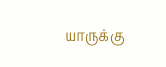யாருக்கு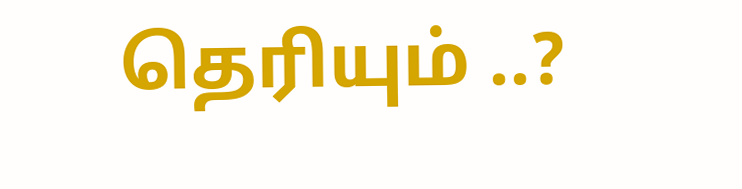தெரியும் ..?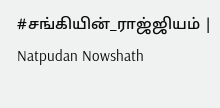#சங்கியின்_ராஜ்ஜியம் | Natpudan Nowshath